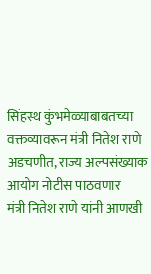सिंहस्थ कुंभमेळ्याबाबतच्या वक्तव्यावरून मंत्री नितेश राणे अडचणीत, राज्य अल्पसंख्याक आयोग नोटीस पाठवणार
मंत्री नितेश राणे यांनी आणखी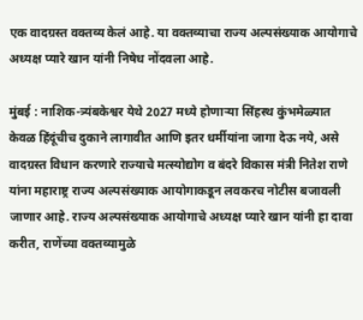एक वादग्रस्त वक्तव्य केलं आहे. या वक्तव्याचा राज्य अल्पसंख्याक आयोगाचे अध्यक्ष प्यारे खान यांनी निषेध नोंदवला आहे.

मुंबई : नाशिक-त्र्यंबकेश्वर येथे 2027 मध्ये होणाऱ्या सिंहस्थ कुंभमेळ्यात केवळ हिंदूंचीच दुकाने लागावीत आणि इतर धर्मीयांना जागा देऊ नये, असे वादग्रस्त विधान करणारे राज्याचे मत्स्योद्योग व बंदरे विकास मंत्री नितेश राणे यांना महाराष्ट्र राज्य अल्पसंख्याक आयोगाकडून लवकरच नोटीस बजावली जाणार आहे. राज्य अल्पसंख्याक आयोगाचे अध्यक्ष प्यारे खान यांनी हा दावा करीत, राणेंच्या वक्तव्यामुळे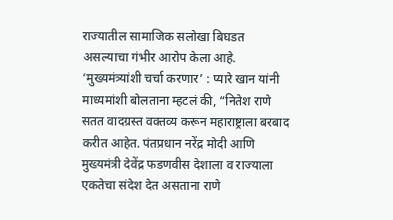राज्यातील सामाजिक सलोखा बिघडत असल्याचा गंभीर आरोप केला आहे.
‘मुख्यमंत्र्यांशी चर्चा करणार’ : प्यारे खान यांनी माध्यमांशी बोलताना म्हटलं की, “नितेश राणे सतत वादग्रस्त वक्तव्य करून महाराष्ट्राला बरबाद करीत आहेत. पंतप्रधान नरेंद्र मोदी आणि मुख्यमंत्री देवेंद्र फडणवीस देशाला व राज्याला एकतेचा संदेश देत असताना राणे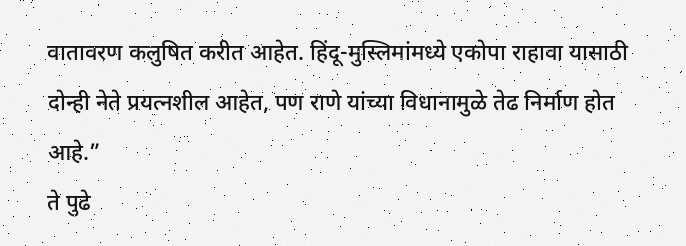वातावरण कलुषित करीत आहेत. हिंदू-मुस्लिमांमध्ये एकोपा राहावा यासाठी दोन्ही नेते प्रयत्नशील आहेत, पण राणे यांच्या विधानामुळे तेढ निर्माण होत आहे.”
ते पुढे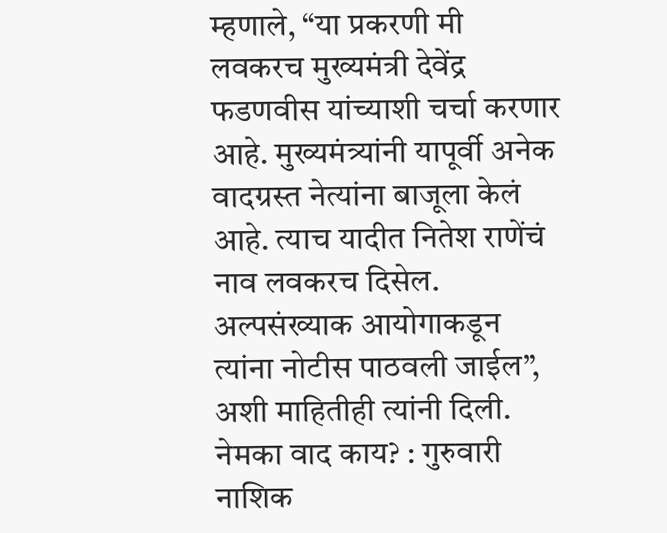म्हणाले, “या प्रकरणी मी लवकरच मुख्यमंत्री देवेंद्र फडणवीस यांच्याशी चर्चा करणार आहे. मुख्यमंत्र्यांनी यापूर्वी अनेक वादग्रस्त नेत्यांना बाजूला केलं आहे. त्याच यादीत नितेश राणेंचं नाव लवकरच दिसेल. अल्पसंख्याक आयोगाकडून त्यांना नोटीस पाठवली जाईल”, अशी माहितीही त्यांनी दिली.
नेमका वाद काय? : गुरुवारी नाशिक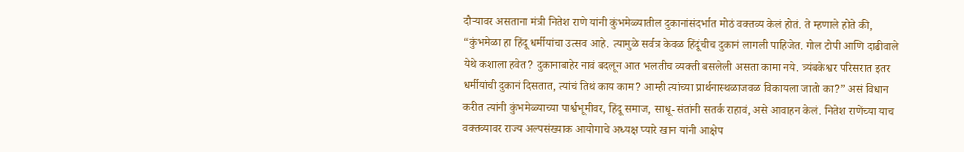दौऱ्यावर असताना मंत्री नितेश राणे यांनी कुंभमेळ्यातील दुकानांसंदर्भात मोठं वक्तव्य केलं होतं. ते म्हणाले होते की, “कुंभमेळा हा हिंदू धर्मीयांचा उत्सव आहे. त्यामुळे सर्वत्र केवळ हिंदूंचीच दुकानं लागली पाहिजेत. गोल टोपी आणि दाढीवाले येथे कशाला हवेत? दुकानाबाहेर नावं बदलून आत भलतीच व्यक्ती बसलेली असता कामा नये. त्र्यंबकेश्वर परिसरात इतर धर्मीयांची दुकानं दिसतात, त्यांचं तिथं काय काम? आम्ही त्यांच्या प्रार्थनास्थळाजवळ विकायला जातो का?” असं विधान करीत त्यांनी कुंभमेळ्याच्या पार्श्वभूमीवर, हिंदू समाज, साधू-संतांनी सतर्क राहावं, असे आवाहन केलं. नितेश राणेंच्या याच वक्तव्यावर राज्य अल्पसंख्याक आयोगाचे अध्यक्ष प्यारे खान यांनी आक्षेप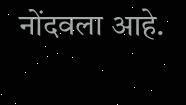नोंदवला आहे.